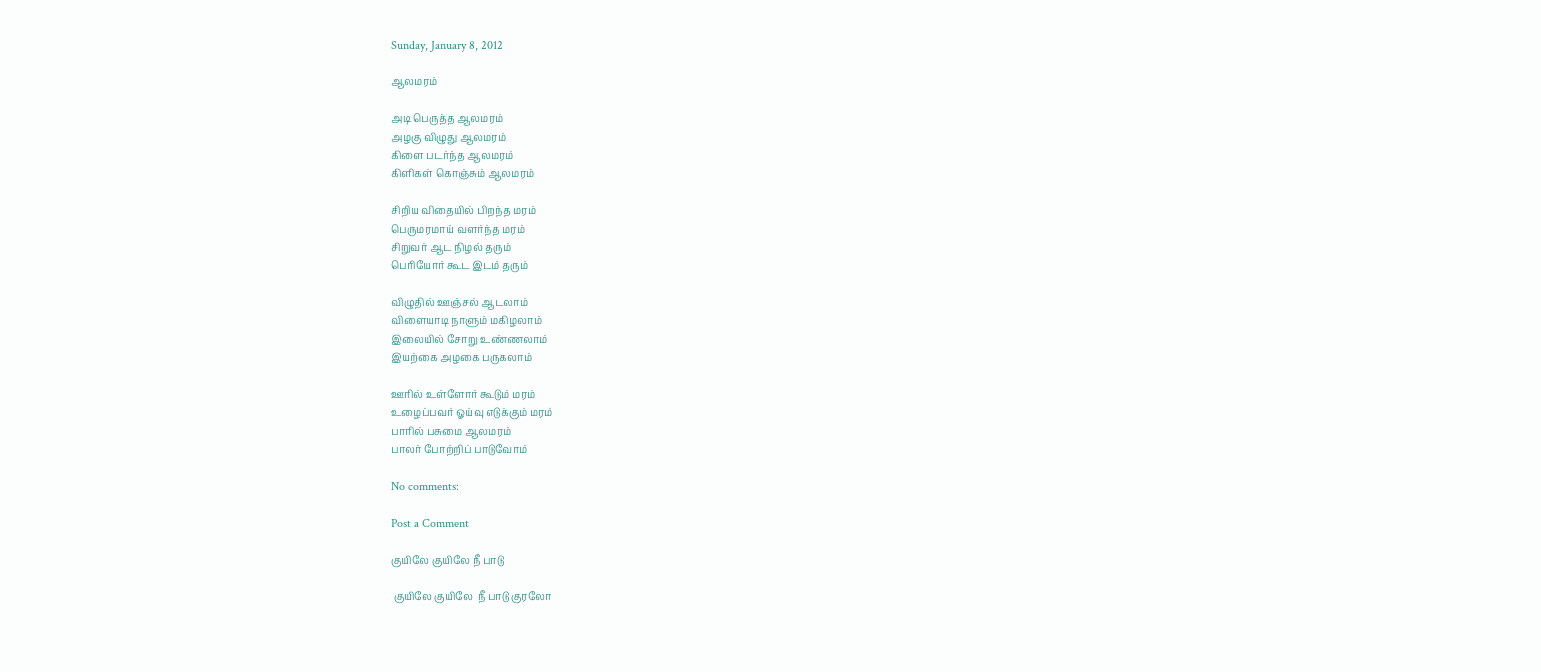Sunday, January 8, 2012

ஆலமரம்

அடி பெருத்த ஆலமரம்
அழகு விழுது ஆலமரம்
கிளை படர்ந்த ஆலமரம்
கிளிகள் கொஞ்சும் ஆலமரம்

சிறிய விதையில் பிறந்த மரம்
பெருமரமாய் வளர்ந்த மரம்
சிறுவர் ஆட நிழல் தரும்
பெரியோர் கூட இடம் தரும்

விழுதில் ஊஞ்சல் ஆடலாம்
விளையாடி நாளும் மகிழலாம்
இலையில் சோறு உண்ணலாம்
இயற்கை அழகை பருகலாம்

ஊரில் உள்ளோர் கூடும் மரம்
உழைப்பவர் ஓய்வு எடுக்கும் மரம்
பாரில் பசுமை ஆலமரம்
பாலர் போற்றிப் பாடுவோம்

No comments:

Post a Comment

குயிலே குயிலே நீ பாடு

 குயிலே குயிலே  நீ பாடு குரலோ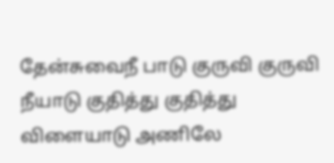தேன்சுவைநீ பாடு குருவி குருவி நீயாடு குதித்து குதித்து விளையாடு அணிலே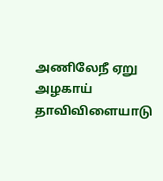அணிலேநீ ஏறு அழகாய் தாவிவிளையாடு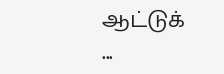ஆட்டுக் ...